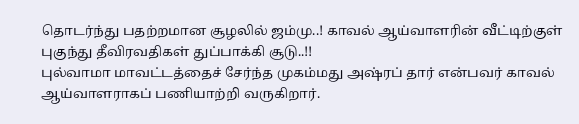தொடர்ந்து பதற்றமான சூழலில் ஜம்மு..! காவல் ஆய்வாளரின் வீட்டிற்குள் புகுந்து தீவிரவதிகள் துப்பாக்கி சூடு..!!
புல்வாமா மாவட்டத்தைச் சேர்ந்த முகம்மது அஷ்ரப் தார் என்பவர் காவல் ஆய்வாளராகப் பணியாற்றி வருகிறார்.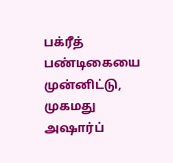பக்ரீத் பண்டிகையை முன்னிட்டு, முகமது அஷார்ப்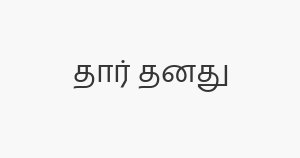தார் தனது